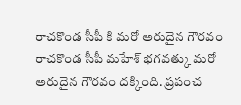రాచకొండ సీపీ కి మరో అరుదైన గౌరవం
రాచకొండ సీపీ మహేశ్ భగవత్కు మరో అరుదైన గౌరవం దక్కింది. ప్రపంచ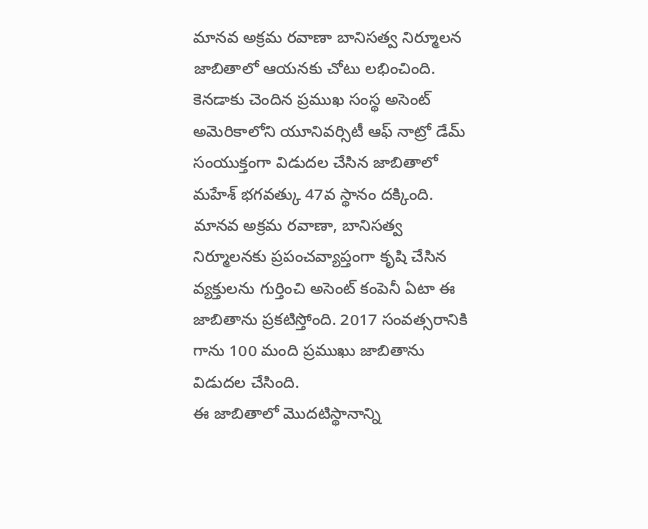మానవ అక్రమ రవాణా బానిసత్వ నిర్మూలన జాబితాలో ఆయనకు చోటు లభించింది. కెనడాకు చెందిన ప్రముఖ సంస్థ అసెంట్ అమెరికాలోని యూనివర్సిటీ ఆఫ్ నాట్రో డేమ్ సంయుక్తంగా విడుదల చేసిన జాబితాలో మహేశ్ భగవత్కు 47వ స్థానం దక్కింది. మానవ అక్రమ రవాణా, బానిసత్వ నిర్మూలనకు ప్రపంచవ్యాప్తంగా కృషి చేసిన వ్యక్తులను గుర్తించి అసెంట్ కంపెనీ ఏటా ఈ జాబితాను ప్రకటిస్తోంది. 2017 సంవత్సరానికి గాను 100 మంది ప్రముఖు జాబితాను విడుదల చేసింది.
ఈ జాబితాలో మొదటిస్థానాన్ని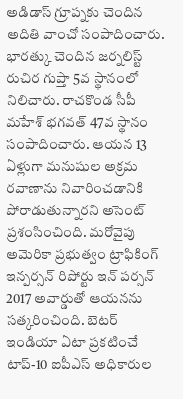అడిడాస్ గ్రూప్నకు చెందిన అదితి వాంచో సంపాదించారు. భారత్కు చెందిన జర్నలిస్ట్ రుచిర గుప్తా 5వ స్థానంలో నిలిచారు. రాచకొండ సీపీ మహేశ్ భగవత్ 47వ స్థానం సంపాదించారు. ఆయన 13 ఏళ్లుగా మనుషుల అక్రమ రవాణాను నివారించడానికి పోరాడుతున్నారని అసెంట్ ప్రశంసించింది. మరోవైపు అమెరికా ప్రభుత్వం ట్రాఫికింగ్ ఇన్పర్సన్ రిపోర్టు ఇన్ పర్సన్ 2017 అవార్డుతో ఆయనను సత్కరించింది. బెటర్ ఇండియా ఏటా ప్రకటించే టాప్-10 ఐపీఎస్ అధికారుల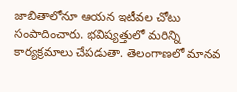జాబితాలోనూ ఆయన ఇటీవల చోటు సంపాదించారు. భవిష్యత్తులో మరిన్ని కార్యక్రమాలు చేపడుతా. తెలంగాణలో మానవ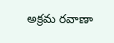అక్రమ రవాణా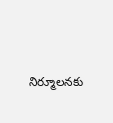నిర్మూలనకు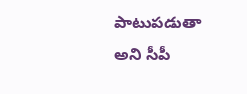పాటుపడుతా అని సీపీ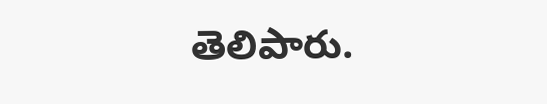తెలిపారు.